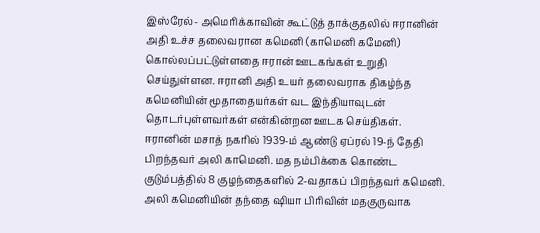இஸ்ரேல்- அமெரிக்காவின் கூட்டுத் தாக்குதலில் ஈரானின் அதி உச்ச தலைவரான கமெனி (காமெனி கமேனி) கொல்லப்பட்டுள்ளதை ஈரான் ஊடகங்கள் உறுதி செய்துள்ளன. ஈரானி அதி உயர் தலைவராக திகழ்ந்த கமெனியின் மூதாதையர்கள் வட இந்தியாவுடன் தொடர்புள்ளவர்கள் என்கின்றன ஊடக செய்திகள்.
ஈரானின் மசாத் நகரில் 1939-ம் ஆண்டு ஏப்ரல் 19-ந் தேதி பிறந்தவர் அலி காமெனி. மத நம்பிக்கை கொண்ட குடும்பத்தில் 8 குழந்தைகளில் 2-வதாகப் பிறந்தவர் கமெனி.
அலி கமெனியின் தந்தை ஷியா பிரிவின் மதகுருவாக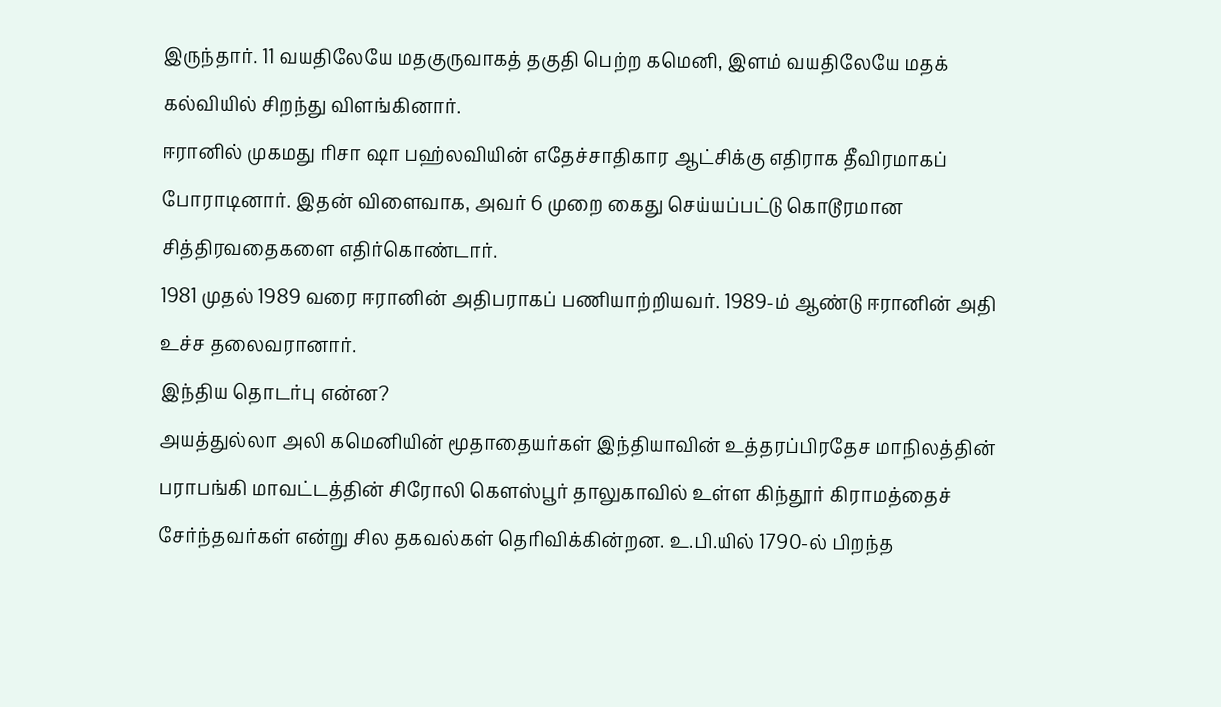இருந்தார். 11 வயதிலேயே மதகுருவாகத் தகுதி பெற்ற கமெனி, இளம் வயதிலேயே மதக் கல்வியில் சிறந்து விளங்கினார்.
ஈரானில் முகமது ரிசா ஷா பஹ்லவியின் எதேச்சாதிகார ஆட்சிக்கு எதிராக தீவிரமாகப் போராடினார். இதன் விளைவாக, அவர் 6 முறை கைது செய்யப்பட்டு கொடூரமான சித்திரவதைகளை எதிர்கொண்டார்.
1981 முதல் 1989 வரை ஈரானின் அதிபராகப் பணியாற்றியவர். 1989-ம் ஆண்டு ஈரானின் அதி உச்ச தலைவரானார்.
இந்திய தொடர்பு என்ன?
அயத்துல்லா அலி கமெனியின் மூதாதையர்கள் இந்தியாவின் உத்தரப்பிரதேச மாநிலத்தின் பராபங்கி மாவட்டத்தின் சிரோலி கௌஸ்பூர் தாலுகாவில் உள்ள கிந்தூர் கிராமத்தைச் சேர்ந்தவர்கள் என்று சில தகவல்கள் தெரிவிக்கின்றன. உ.பி.யில் 1790-ல் பிறந்த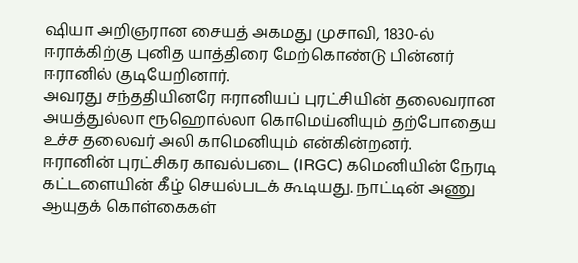ஷியா அறிஞரான சையத் அகமது முசாவி, 1830-ல் ஈராக்கிற்கு புனித யாத்திரை மேற்கொண்டு பின்னர் ஈரானில் குடியேறினார்.
அவரது சந்ததியினரே ஈரானியப் புரட்சியின் தலைவரான அயத்துல்லா ரூஹொல்லா கொமெய்னியும் தற்போதைய உச்ச தலைவர் அலி காமெனியும் என்கின்றனர்.
ஈரானின் புரட்சிகர காவல்படை (IRGC) கமெனியின் நேரடி கட்டளையின் கீழ் செயல்படக் கூடியது. நாட்டின் அணு ஆயுதக் கொள்கைகள்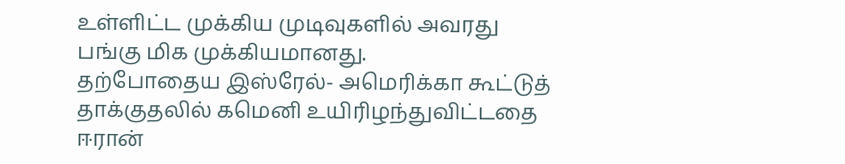உள்ளிட்ட முக்கிய முடிவுகளில் அவரது பங்கு மிக முக்கியமானது.
தற்போதைய இஸ்ரேல்- அமெரிக்கா கூட்டுத் தாக்குதலில் கமெனி உயிரிழந்துவிட்டதை ஈரான்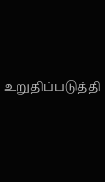உறுதிப்படுத்தி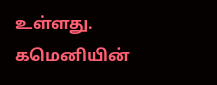உள்ளது. கமெனியின்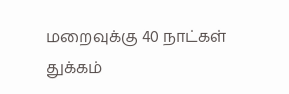மறைவுக்கு 40 நாட்கள் துக்கம்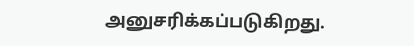அனுசரிக்கப்படுகிறது.